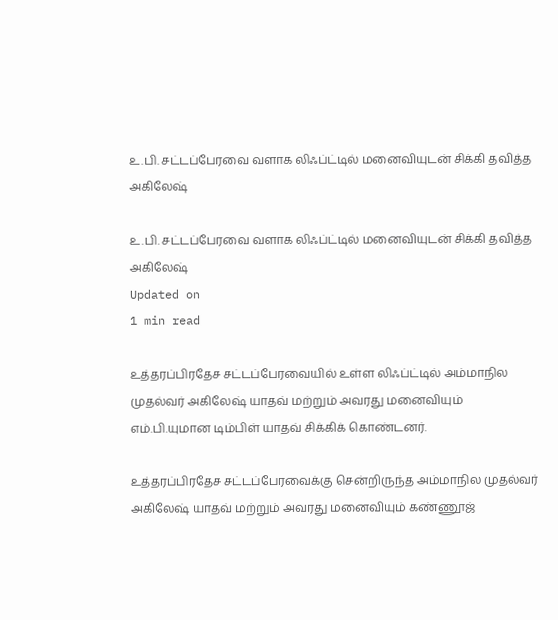உ.பி. சட்டப்பேரவை வளாக லிஃப்ட்டில் மனைவியுடன் சிக்கி தவித்த அகிலேஷ்

உ.பி. சட்டப்பேரவை வளாக லிஃப்ட்டில் மனைவியுடன் சிக்கி தவித்த அகிலேஷ்
Updated on
1 min read

உத்தரப்பிரதேச சட்டப்பேரவையில் உள்ள லிஃப்ட்டில் அம்மாநில முதல்வர் அகிலேஷ் யாதவ் மற்றும் அவரது மனைவியும் எம்.பி.யுமான டிம்பிள் யாதவ் சிக்கிக் கொண்டனர்.

உத்தரப்பிரதேச சட்டப்பேரவைக்கு சென்றிருந்த அம்மாநில முதல்வர் அகிலேஷ் யாதவ் மற்றும் அவரது மனைவியும் கண்ணூஜ்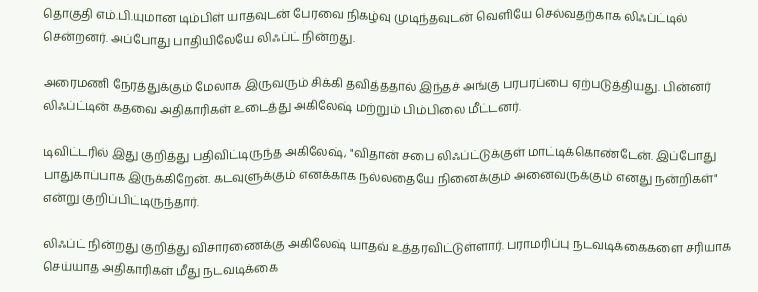தொகுதி எம்.பி.யுமான டிம்பிள் யாதவுடன் பேரவை நிகழ்வு முடிந்தவுடன் வெளியே செல்வதற்காக லிஃப்ட்டில் சென்றனர். அப்போது பாதியிலேயே லிஃப்ட் நின்றது.

அரைமணி நேரத்துக்கும் மேலாக இருவரும் சிக்கி தவித்ததால் இந்தச் அங்கு பரபரப்பை ஏற்படுத்தியது. பின்னர் லிஃப்ட்டின் கதவை அதிகாரிகள் உடைத்து அகிலேஷ் மற்றும் பிம்பிலை மீட்டனர்.

டிவிட்டரில் இது குறித்து பதிவிட்டிருந்த அகிலேஷ், "விதான் சபை லிஃப்ட்டுக்குள் மாட்டிக்கொண்டேன். இப்போது பாதுகாப்பாக இருக்கிறேன். கடவுளுக்கும் எனக்காக நல்லதையே நினைக்கும் அனைவருக்கும் எனது நன்றிகள்" என்று குறிப்பிட்டிருந்தார்.

லிஃப்ட் நின்றது குறித்து விசாரணைக்கு அகிலேஷ் யாதவ் உத்தரவிட்டுள்ளார். பராமரிப்பு நடவடிக்கைகளை சரியாக செய்யாத அதிகாரிகள் மீது நடவடிக்கை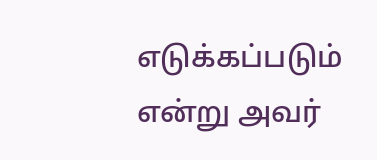எடுக்கப்படும் என்று அவர்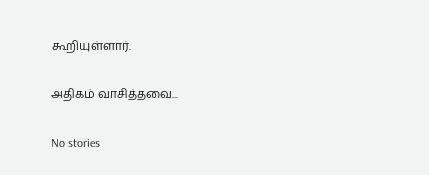கூறியுள்ளார்.

அதிகம் வாசித்தவை...

No stories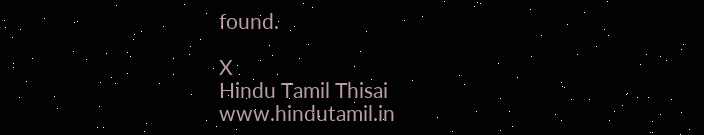found.

X
Hindu Tamil Thisai
www.hindutamil.in